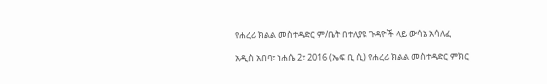የሐረሪ ክልል መስተዳድር ም/ቤት በተለያዩ ጉዳዮች ላይ ውሳኔ አሳለፈ

አዲስ አበባ፣ ነሐሴ 2፣ 2016 (ኤፍ ቢ ሲ) የሐረሪ ክልል መስተዳድር ምክር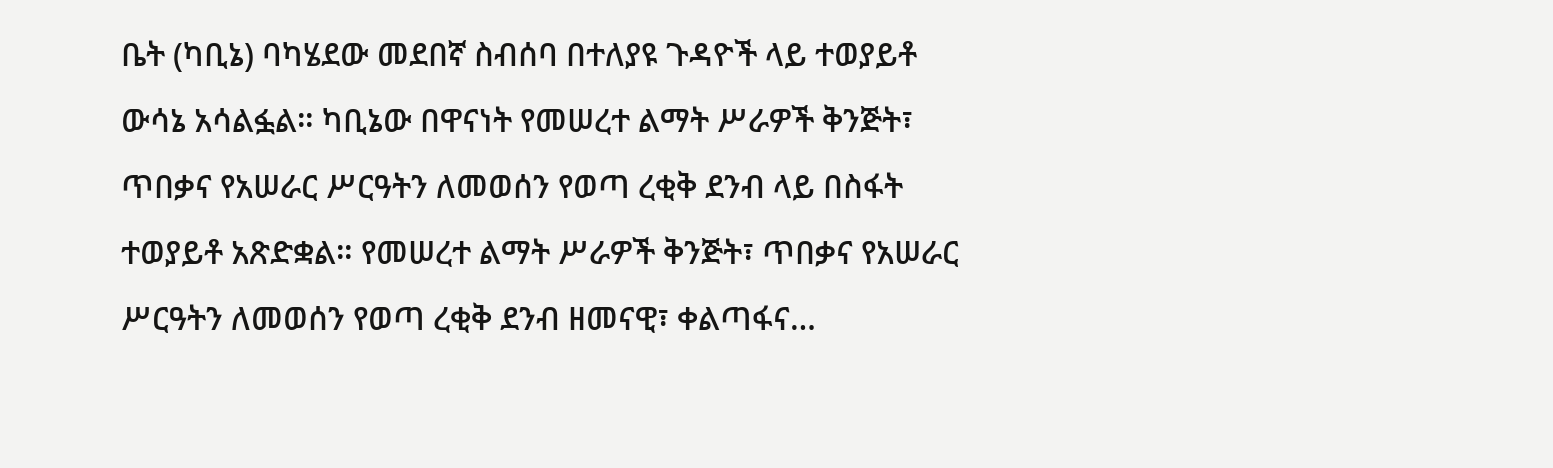ቤት (ካቢኔ) ባካሄደው መደበኛ ስብሰባ በተለያዩ ጉዳዮች ላይ ተወያይቶ ውሳኔ አሳልፏል። ካቢኔው በዋናነት የመሠረተ ልማት ሥራዎች ቅንጅት፣ ጥበቃና የአሠራር ሥርዓትን ለመወሰን የወጣ ረቂቅ ደንብ ላይ በስፋት ተወያይቶ አጽድቋል። የመሠረተ ልማት ሥራዎች ቅንጅት፣ ጥበቃና የአሠራር ሥርዓትን ለመወሰን የወጣ ረቂቅ ደንብ ዘመናዊ፣ ቀልጣፋና…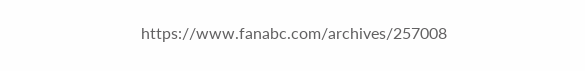https://www.fanabc.com/archives/257008